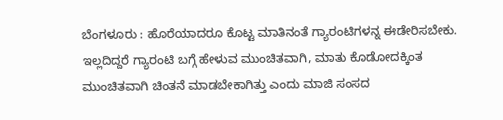ಬೆಂಗಳೂರು : ಹೊರೆಯಾದರೂ ಕೊಟ್ಟ ಮಾತಿನಂತೆ ಗ್ಯಾರಂಟಿಗಳನ್ನ ಈಡೇರಿಸಬೇಕು. ಇಲ್ಲದಿದ್ದರೆ ಗ್ಯಾರಂಟಿ ಬಗ್ಗೆ ಹೇಳುವ ಮುಂಚಿತವಾಗಿ, ಮಾತು ಕೊಡೋದಕ್ಕಿಂತ ಮುಂಚಿತವಾಗಿ ಚಿಂತನೆ ಮಾಡಬೇಕಾಗಿತ್ತು ಎಂದು ಮಾಜಿ ಸಂಸದ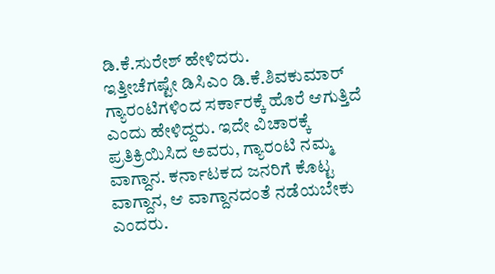ಡಿ.ಕೆ.ಸುರೇಶ್ ಹೇಳಿದರು.
ಇತ್ತೀಚೆಗಷ್ಟೇ ಡಿಸಿಎಂ ಡಿ.ಕೆ.ಶಿವಕುಮಾರ್ ಗ್ಯಾರಂಟಿಗಳಿಂದ ಸರ್ಕಾರಕ್ಕೆ ಹೊರೆ ಆಗುತ್ತಿದೆ ಎಂದು ಹೇಳಿದ್ದರು. ಇದೇ ವಿಚಾರಕ್ಕೆ ಪ್ರತಿಕ್ರಿಯಿಸಿದ ಅವರು, ಗ್ಯಾರಂಟಿ ನಮ್ಮ ವಾಗ್ದಾನ. ಕರ್ನಾಟಕದ ಜನರಿಗೆ ಕೊಟ್ಟ ವಾಗ್ದಾನ, ಆ ವಾಗ್ದಾನದಂತೆ ನಡೆಯಬೇಕು ಎಂದರು.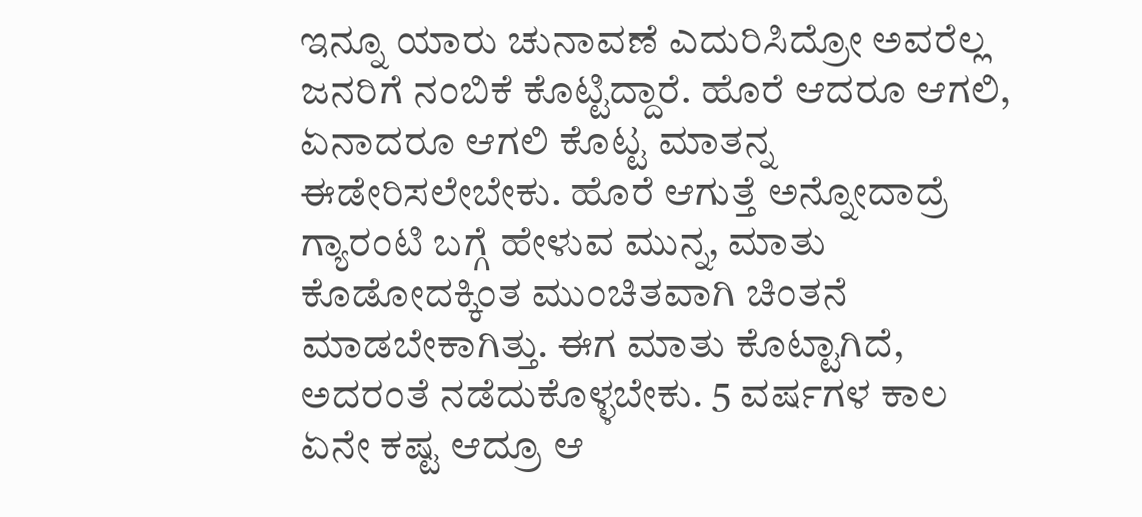ಇನ್ನೂ ಯಾರು ಚುನಾವಣೆ ಎದುರಿಸಿದ್ರೋ ಅವರೆಲ್ಲ ಜನರಿಗೆ ನಂಬಿಕೆ ಕೊಟ್ಟಿದ್ದಾರೆ. ಹೊರೆ ಆದರೂ ಆಗಲಿ, ಏನಾದರೂ ಆಗಲಿ ಕೊಟ್ಟ ಮಾತನ್ನ ಈಡೇರಿಸಲೇಬೇಕು. ಹೊರೆ ಆಗುತ್ತೆ ಅನ್ನೋದಾದ್ರೆ ಗ್ಯಾರಂಟಿ ಬಗ್ಗೆ ಹೇಳುವ ಮುನ್ನ, ಮಾತು ಕೊಡೋದಕ್ಕಿಂತ ಮುಂಚಿತವಾಗಿ ಚಿಂತನೆ ಮಾಡಬೇಕಾಗಿತ್ತು. ಈಗ ಮಾತು ಕೊಟ್ಟಾಗಿದೆ, ಅದರಂತೆ ನಡೆದುಕೊಳ್ಳಬೇಕು. 5 ವರ್ಷಗಳ ಕಾಲ ಏನೇ ಕಷ್ಟ ಆದ್ರೂ ಆ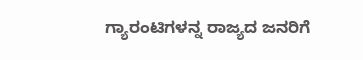ಗ್ಯಾರಂಟಿಗಳನ್ನ ರಾಜ್ಯದ ಜನರಿಗೆ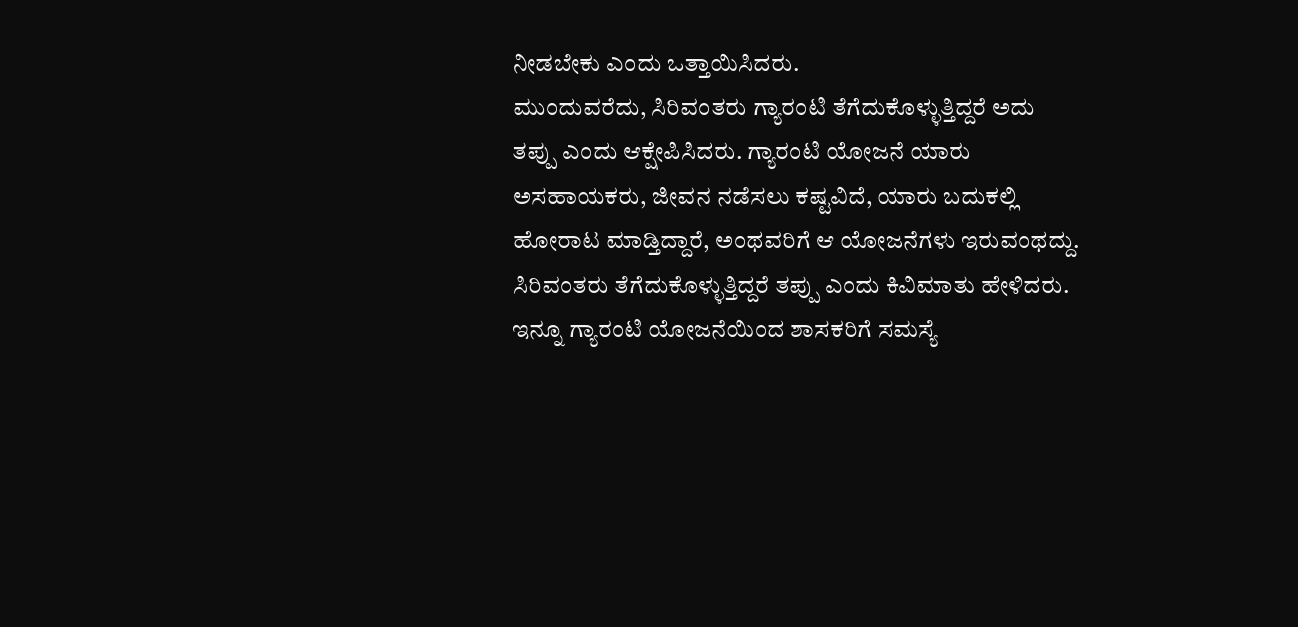ನೀಡಬೇಕು ಎಂದು ಒತ್ತಾಯಿಸಿದರು.
ಮುಂದುವರೆದು, ಸಿರಿವಂತರು ಗ್ಯಾರಂಟಿ ತೆಗೆದುಕೊಳ್ಳುತ್ತಿದ್ದರೆ ಅದು ತಪ್ಪು ಎಂದು ಆಕ್ಷೇಪಿಸಿದರು. ಗ್ಯಾರಂಟಿ ಯೋಜನೆ ಯಾರು ಅಸಹಾಯಕರು, ಜೀವನ ನಡೆಸಲು ಕಷ್ಟವಿದೆ, ಯಾರು ಬದುಕಲ್ಲಿ ಹೋರಾಟ ಮಾಡ್ತಿದ್ದಾರೆ, ಅಂಥವರಿಗೆ ಆ ಯೋಜನೆಗಳು ಇರುವಂಥದ್ದು. ಸಿರಿವಂತರು ತೆಗೆದುಕೊಳ್ಳುತ್ತಿದ್ದರೆ ತಪ್ಪು ಎಂದು ಕಿವಿಮಾತು ಹೇಳಿದರು.
ಇನ್ನೂ ಗ್ಯಾರಂಟಿ ಯೋಜನೆಯಿಂದ ಶಾಸಕರಿಗೆ ಸಮಸ್ಯೆ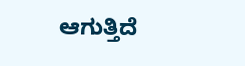ಆಗುತ್ತಿದೆ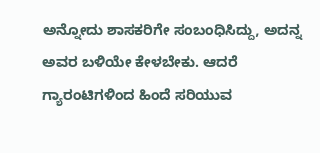ಅನ್ನೋದು ಶಾಸಕರಿಗೇ ಸಂಬಂಧಿಸಿದ್ದು, ಅದನ್ನ ಅವರ ಬಳಿಯೇ ಕೇಳಬೇಕು. ಆದರೆ ಗ್ಯಾರಂಟಿಗಳಿಂದ ಹಿಂದೆ ಸರಿಯುವ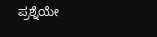ಪ್ರಶ್ನೆಯೇ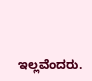ಇಲ್ಲವೆಂದರು.